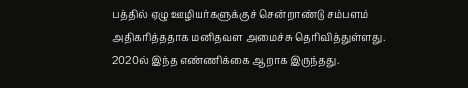பத்தில் ஏழு ஊழியர்களுக்குச் சென்றாண்டு சம்பளம் அதிகரித்ததாக மனிதவள அமைச்சு தெரிவித்துள்ளது. 2020ல் இந்த எண்ணிக்கை ஆறாக இருந்தது.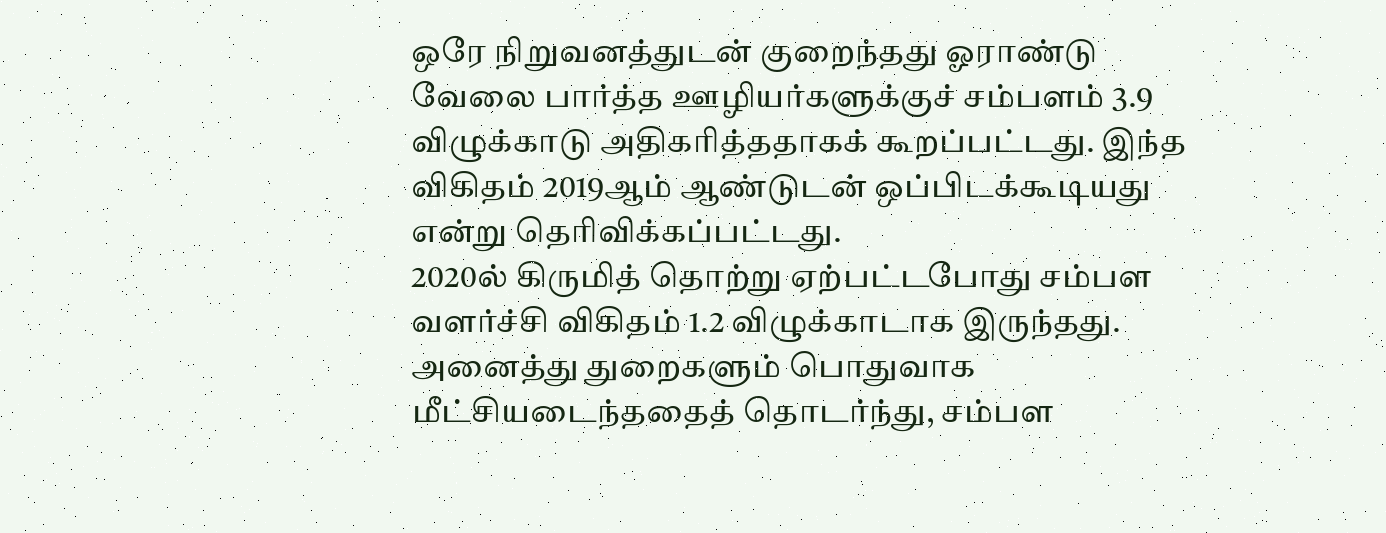ஒரே நிறுவனத்துடன் குறைந்தது ஓராண்டு வேலை பார்த்த ஊழியர்களுக்குச் சம்பளம் 3.9 விழுக்காடு அதிகரித்ததாகக் கூறப்பட்டது. இந்த விகிதம் 2019ஆம் ஆண்டுடன் ஒப்பிடக்கூடியது என்று தெரிவிக்கப்பட்டது.
2020ல் கிருமித் தொற்று ஏற்பட்டபோது சம்பள வளர்ச்சி விகிதம் 1.2 விழுக்காடாக இருந்தது.
அனைத்து துறைகளும் பொதுவாக மீட்சியடைந்ததைத் தொடர்ந்து, சம்பள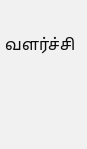வளர்ச்சி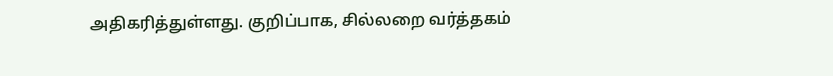அதிகரித்துள்ளது. குறிப்பாக, சில்லறை வர்த்தகம்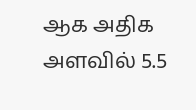ஆக அதிக அளவில் 5.5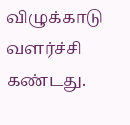விழுக்காடு வளர்ச்சி கண்டது.